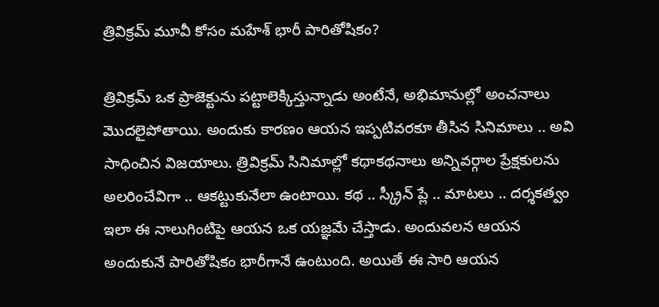త్రివిక్రమ్ మూవీ కోసం మహేశ్ భారీ పారితోషికం?

త్రివిక్రమ్ ఒక ప్రాజెక్టును పట్టాలెక్కిస్తున్నాడు అంటేనే, అభిమానుల్లో అంచనాలు మొదలైపోతాయి. అందుకు కారణం ఆయన ఇప్పటివరకూ తీసిన సినిమాలు .. అవి సాధించిన విజయాలు. త్రివిక్రమ్ సినిమాల్లో కథాకథనాలు అన్నివర్గాల ప్రేక్షకులను అలరించేవిగా .. ఆకట్టుకునేలా ఉంటాయి. కథ .. స్క్రీన్ ప్లే .. మాటలు .. దర్శకత్వం ఇలా ఈ నాలుగింటిపై ఆయన ఒక యజ్ఞమే చేస్తాడు. అందువలన ఆయన అందుకునే పారితోషికం భారీగానే ఉంటుంది. అయితే ఈ సారి ఆయన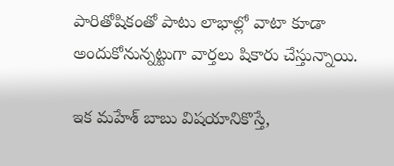పారితోషికంతో పాటు లాభాల్లో వాటా కూడా అందుకోనున్నట్టుగా వార్తలు షికారు చేస్తున్నాయి.

ఇక మహేశ్ బాబు విషయానికొస్తే,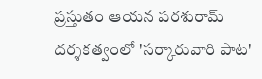ప్రస్తుతం ఆయన పరశురామ్ దర్శకత్వంలో 'సర్కారువారి పాట'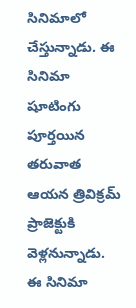సినిమాలో చేస్తున్నాడు. ఈ సినిమా షూటింగు పూర్తయిన తరువాత ఆయన త్రివిక్రమ్ ప్రాజెక్టుకి వెళ్లనున్నాడు. ఈ సినిమా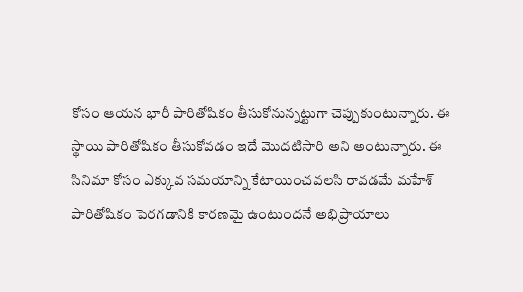కోసం ఆయన భారీ పారితోషికం తీసుకోనున్నట్టుగా చెప్పుకుంటున్నారు. ఈ స్థాయి పారితోషికం తీసుకోవడం ఇదే మొదటిసారి అని అంటున్నారు. ఈ సినిమా కోసం ఎక్కువ సమయాన్ని కేటాయించవలసి రావడమే మహేశ్ పారితోషికం పెరగడానికి కారణమై ఉంటుందనే అభిప్రాయాలు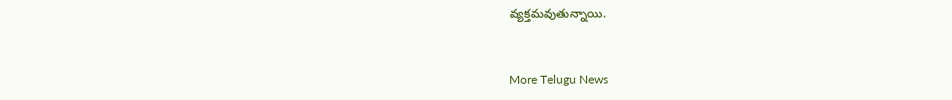వ్యక్తమవుతున్నాయి.


More Telugu News